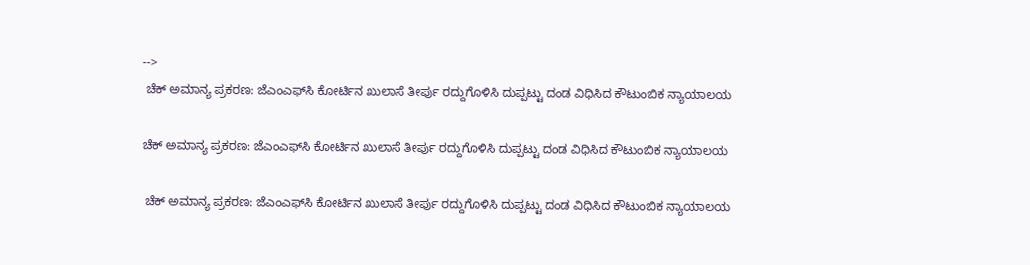-->
 ಚೆಕ್ ಅಮಾನ್ಯ ಪ್ರಕರಣ: ಜೆಎಂಎಫ್‌ಸಿ ಕೋರ್ಟಿನ ಖುಲಾಸೆ ತೀರ್ಪು ರದ್ದುಗೊಳಿಸಿ ದುಪ್ಪಟ್ಟು ದಂಡ ವಿಧಿಸಿದ ಕೌಟುಂಬಿಕ ನ್ಯಾಯಾಲಯ

ಚೆಕ್ ಅಮಾನ್ಯ ಪ್ರಕರಣ: ಜೆಎಂಎಫ್‌ಸಿ ಕೋರ್ಟಿನ ಖುಲಾಸೆ ತೀರ್ಪು ರದ್ದುಗೊಳಿಸಿ ದುಪ್ಪಟ್ಟು ದಂಡ ವಿಧಿಸಿದ ಕೌಟುಂಬಿಕ ನ್ಯಾಯಾಲಯ

 ಚೆಕ್ ಅಮಾನ್ಯ ಪ್ರಕರಣ: ಜೆಎಂಎಫ್‌ಸಿ ಕೋರ್ಟಿನ ಖುಲಾಸೆ ತೀರ್ಪು ರದ್ದುಗೊಳಿಸಿ ದುಪ್ಪಟ್ಟು ದಂಡ ವಿಧಿಸಿದ ಕೌಟುಂಬಿಕ ನ್ಯಾಯಾಲಯ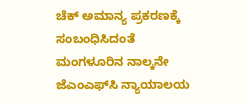ಚೆಕ್ ಅಮಾನ್ಯ ಪ್ರಕರಣಕ್ಕೆ ಸಂಬಂಧಿಸಿದಂತೆ ಮಂಗಳೂರಿನ ನಾಲ್ಕನೇ ಜೆಎಂಎಫ್‌ಸಿ ನ್ಯಾಯಾಲಯ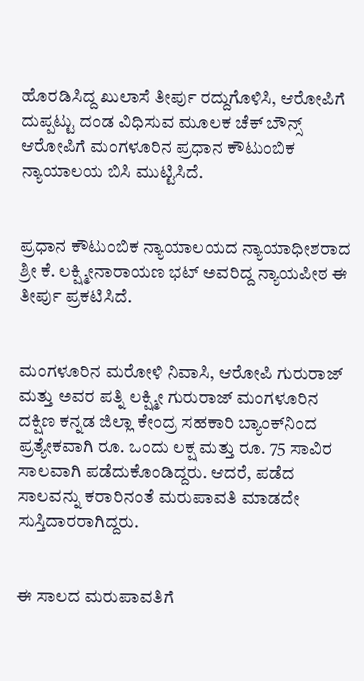ಹೊರಡಿಸಿದ್ದ ಖುಲಾಸೆ ತೀರ್ಪು ರದ್ದುಗೊಳಿಸಿ, ಆರೋಪಿಗೆ ದುಪ್ಪಟ್ಟು ದಂಡ ವಿಧಿಸುವ ಮೂಲಕ ಚೆಕ್ ಬೌನ್ಸ್ ಆರೋಪಿಗೆ ಮಂಗಳೂರಿನ ಪ್ರಧಾನ ಕೌಟುಂಬಿಕ ನ್ಯಾಯಾಲಯ ಬಿಸಿ ಮುಟ್ಟಿಸಿದೆ.


ಪ್ರಧಾನ ಕೌಟುಂಬಿಕ ನ್ಯಾಯಾಲಯದ ನ್ಯಾಯಾಧೀಶರಾದ ಶ್ರೀ ಕೆ. ಲಕ್ಷ್ಮೀನಾರಾಯಣ ಭಟ್ ಅವರಿದ್ದ ನ್ಯಾಯಪೀಠ ಈ ತೀರ್ಪು ಪ್ರಕಟಿಸಿದೆ.


ಮಂಗಳೂರಿನ ಮರೋಳಿ ನಿವಾಸಿ, ಆರೋಪಿ ಗುರುರಾಜ್ ಮತ್ತು ಅವರ ಪತ್ನಿ ಲಕ್ಷ್ಮೀ ಗುರುರಾಜ್ ಮಂಗಳೂರಿನ ದಕ್ಷಿಣ ಕನ್ನಡ ಜಿಲ್ಲಾ ಕೇಂದ್ರ ಸಹಕಾರಿ ಬ್ಯಾಂಕ್‌ನಿಂದ ಪ್ರತ್ಯೇಕವಾಗಿ ರೂ. ಒಂದು ಲಕ್ಷ ಮತ್ತು ರೂ. 75 ಸಾವಿರ ಸಾಲವಾಗಿ ಪಡೆದುಕೊಂಡಿದ್ದರು. ಆದರೆ, ಪಡೆದ ಸಾಲವನ್ನು ಕರಾರಿನಂತೆ ಮರುಪಾವತಿ ಮಾಡದೇ ಸುಸ್ತಿದಾರರಾಗಿದ್ದರು.


ಈ ಸಾಲದ ಮರುಪಾವತಿಗೆ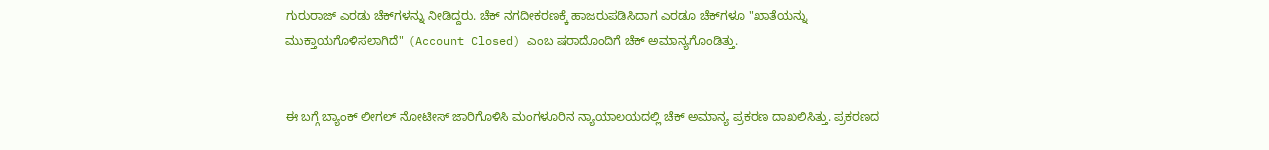ಗುರುರಾಜ್‌ ಎರಡು ಚೆಕ್‌ಗಳನ್ನು ನೀಡಿದ್ದರು. ಚೆಕ್‌ ನಗದೀಕರಣಕ್ಕೆ ಹಾಜರುಪಡಿಸಿದಾಗ ಎರಡೂ ಚೆಕ್‌ಗಳೂ "ಖಾತೆಯನ್ನು ಮುಕ್ತಾಯಗೊಳಿಸಲಾಗಿದೆ" (Account Closed) ಎಂಬ ಷರಾದೊಂದಿಗೆ ಚೆಕ್ ಅಮಾನ್ಯಗೊಂಡಿತ್ತು.


ಈ ಬಗ್ಗೆ ಬ್ಯಾಂಕ್ ಲೀಗಲ್ ನೋಟೀಸ್ ಜಾರಿಗೊಳಿಸಿ ಮಂಗಳೂರಿನ ನ್ಯಾಯಾಲಯದಲ್ಲಿ ಚೆಕ್ ಅಮಾನ್ಯ ಪ್ರಕರಣ ದಾಖಲಿಸಿತ್ತು. ಪ್ರಕರಣದ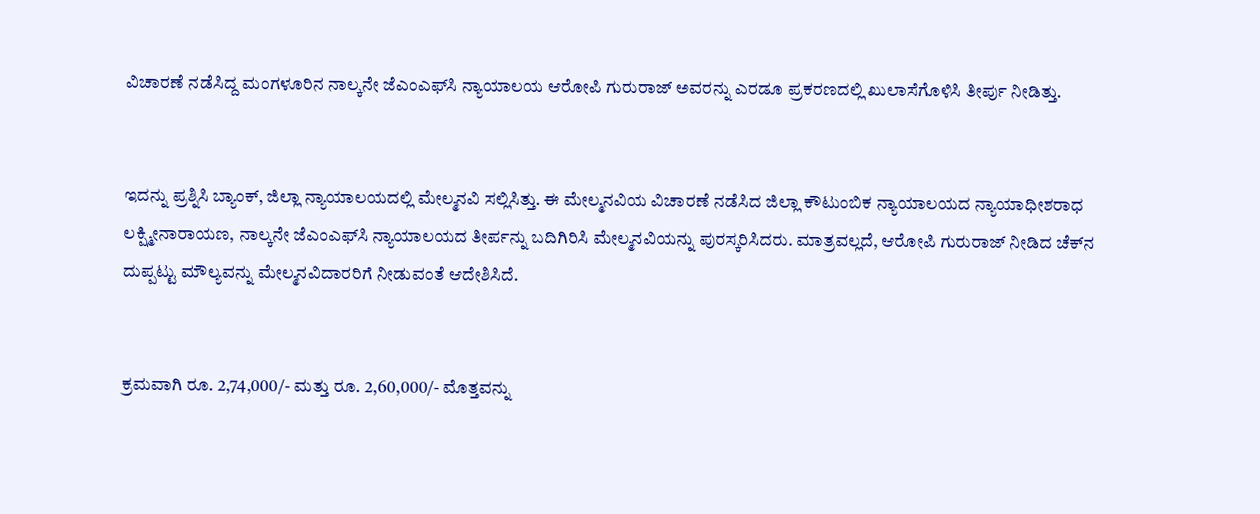ವಿಚಾರಣೆ ನಡೆಸಿದ್ದ ಮಂಗಳೂರಿನ ನಾಲ್ಕನೇ ಜೆಎಂಎಫ್‌ಸಿ ನ್ಯಾಯಾಲಯ ಆರೋಪಿ ಗುರುರಾಜ್ ಅವರನ್ನು ಎರಡೂ ಪ್ರಕರಣದಲ್ಲಿ ಖುಲಾಸೆಗೊಳಿಸಿ ತೀರ್ಪು ನೀಡಿತ್ತು.


ಇದನ್ನು ಪ್ರಶ್ನಿಸಿ ಬ್ಯಾಂಕ್, ಜಿಲ್ಲಾ ನ್ಯಾಯಾಲಯದಲ್ಲಿ ಮೇಲ್ಮನವಿ ಸಲ್ಲಿಸಿತ್ತು. ಈ ಮೇಲ್ಮನವಿಯ ವಿಚಾರಣೆ ನಡೆಸಿದ ಜಿಲ್ಲಾ ಕೌಟುಂಬಿಕ ನ್ಯಾಯಾಲಯದ ನ್ಯಾಯಾಧೀಶರಾಧ ಲಕ್ಷ್ಮೀನಾರಾಯಣ, ನಾಲ್ಕನೇ ಜೆಎಂಎಫ್‌ಸಿ ನ್ಯಾಯಾಲಯದ ತೀರ್ಪನ್ನು ಬದಿಗಿರಿಸಿ ಮೇಲ್ಮನವಿಯನ್ನು ಪುರಸ್ಕರಿಸಿದರು. ಮಾತ್ರವಲ್ಲದೆ, ಆರೋಪಿ ಗುರುರಾಜ್ ನೀಡಿದ ಚೆಕ್‌ನ ದುಪ್ಪಟ್ಟು ಮೌಲ್ಯವನ್ನು ಮೇಲ್ಮನವಿದಾರರಿಗೆ ನೀಡುವಂತೆ ಆದೇಶಿಸಿದೆ.


ಕ್ರಮವಾಗಿ ರೂ. 2,74,000/- ಮತ್ತು ರೂ. 2,60,000/- ಮೊತ್ತವನ್ನು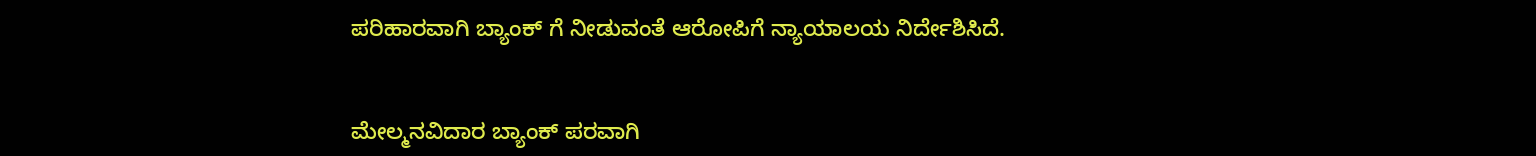ಪರಿಹಾರವಾಗಿ ಬ್ಯಾಂಕ್ ಗೆ ನೀಡುವಂತೆ ಆರೋಪಿಗೆ ನ್ಯಾಯಾಲಯ ನಿರ್ದೇಶಿಸಿದೆ.


ಮೇಲ್ಮನವಿದಾರ ಬ್ಯಾಂಕ್ ಪರವಾಗಿ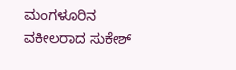ಮಂಗಳೂರಿನ ವಕೀಲರಾದ ಸುಕೇಶ್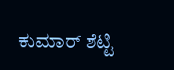ಕುಮಾರ್ ಶೆಟ್ಟಿ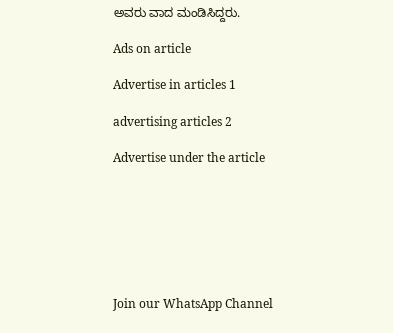ಅವರು ವಾದ ಮಂಡಿಸಿದ್ದರು.

Ads on article

Advertise in articles 1

advertising articles 2

Advertise under the article







Join our WhatsApp Channel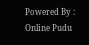Powered By : Online Pudu